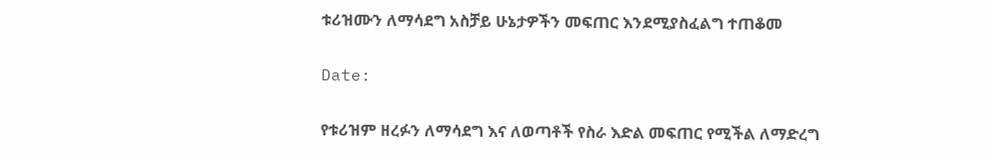ቱሪዝሙን ለማሳደግ አስቻይ ሁኔታዎችን መፍጠር እንደሚያስፈልግ ተጠቆመ

Date:

የቱሪዝም ዘረፉን ለማሳደግ እና ለወጣቶች የስራ እድል መፍጠር የሚችል ለማድረግ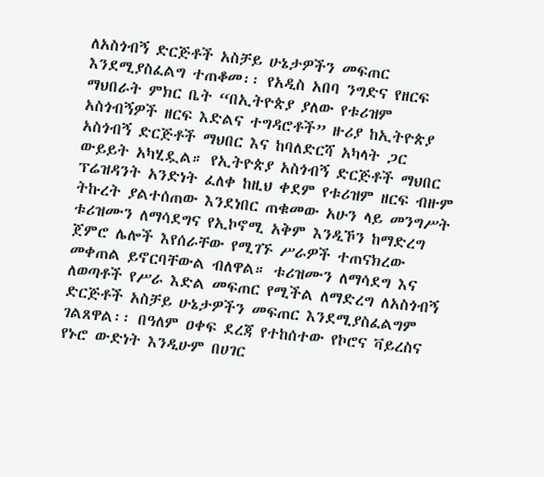ለአስጎብኝ ድርጅቶች አስቻይ ሁኔታዎችን መፍጠር እንደሚያስፈልግ ተጠቆመ፡፡ የአዲስ አበባ ንግድና የዘርፍ ማህበራት ምክር ቤት “በኢትዮጵያ ያለው የቱሪዝም አስጎብኝዎች ዘርፍ እድልና ተግዳሮቶች” ዙሪያ ከኢትዮጵያ አስጎብኝ ድርጅቶች ማህበር እና ከባለድርሻ አካላት ጋር ውይይት አካሂዷል። የኢትዮጵያ አስጎብኝ ድርጅቶች ማህበር ፕሬዝዳንት አንድነት ፈለቀ ከዚህ ቀደም የቱሪዝም ዘርፍ ብዙም ትኩረት ያልተሰጠው እንደነበር ጠቁመው አሁን ላይ መንግሥት ቱሪዝሙን ለማሳደግና የኢኮኖሚ አቅም እንዲኾን ከማድረግ ጀምሮ ሌሎች እየሰራቸው የሚገኙ ሥራዎች ተጠናክረው መቀጠል ይኖርባቸውል ብለዋል። ቱሪዝሙን ለማሳደግ እና ለወጣቶች የሥራ እድል መፍጠር የሚችል ለማድረግ ለአስጎብኝ ድርጅቶች አስቻይ ሁኔታዎችን መፍጠር እንደሚያስፈልግም ገልጸዋል፡፡ በዓለም ዐቀፍ ደረጃ የተከሰተው የኮሮና ቫይረስና የኑሮ ውድነት እንዲሁም በሀገር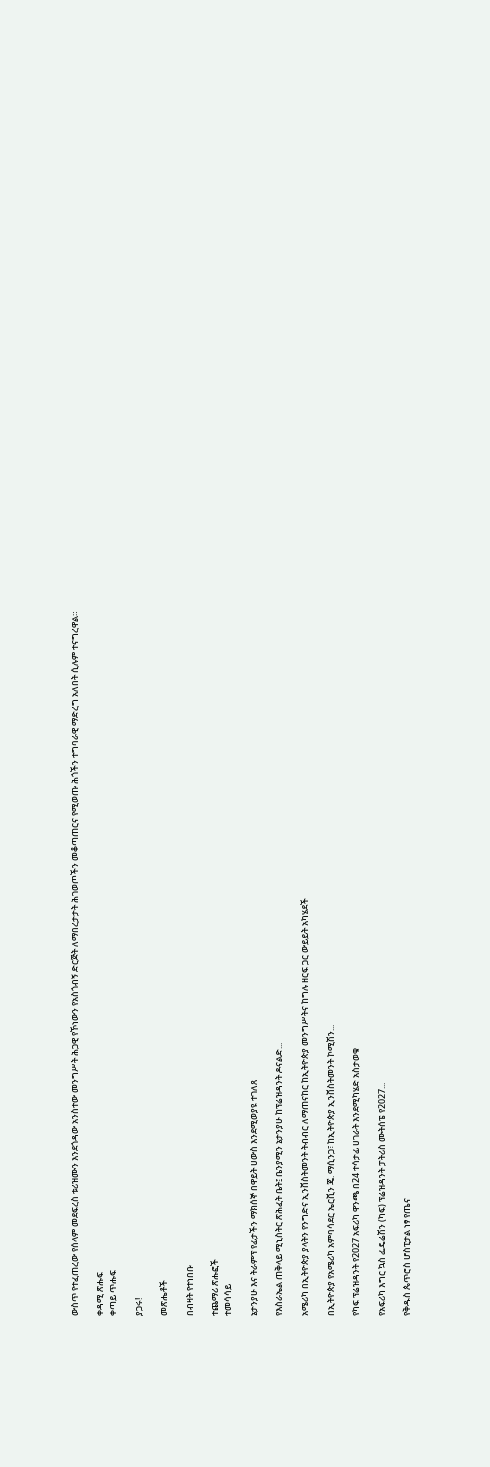ውስጥ የተፈጠረው የሰላም መደፍረስ ቱሪዝሙን እንደጎዳው አንስተው መንግሥት ሕጋዊ የኾነውን የአስጎብኝ ድርጅት ለማበረታታት ሕገወጦችን መቆጣጠርና የሚወጡ ሕጎችን ተግባራዊ ማድረግ አለበት ሲሉም ተናግረዋል።

ቀዳሚ ጽሑፍ
ቀጣይ ጥሑፍ

ያጋሩ!

መጽሔቶች

በብዛት የተነበቡ

ተጨማሪ ጽሑፎች
ተመሳሳይ

ኔታንያሁ እና ትራምፕ የፊታችን ማክሰኞ በዋይት ሀውስ እንደሚወያዩ ተገለጸ

የእስራኤል ጠቅላይ ሚኒስትር ጽሕፈት ቤት፤ ቤንያሚን ኔታንያሁ ከፕሬዝዳንት ዶናልድ...

አሜሪካ በኢትዮጵያ ያላትን የንግድና ኢንቨስትመንት ትብብር ለማጠናከር ከኢትዮጵያ መንግሥትና ከግሉ ዘርፍ ጋር ውይይት አካሄደች

በኢትዮጵያ የአሜሪካ አምባሳደር ኤርቪን ጄ. ማሲንጋ፣ ከኢትዮጵያ ኢንቨስትመንት ኮሚሽን...

የካፍ ፕሬዝዳንት የ2027 አፍሪካ ዋንጫ በ24 ተሳታፊ ሀገራት እንደሚካሄድ አስታወቁ

የአፍሪካ እግር ኳስ ፌዴሬሽን (ካፍ) ፕሬዝዳንት ፓትሪስ ሙትሰፔ የ2027...

የቅዱስ ጴጥሮስ ሆስፒታል ነፃ የጤና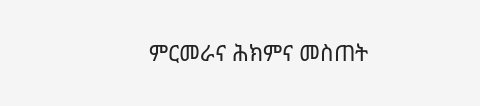ምርመራና ሕክምና መስጠት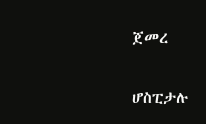ጀመረ

ሆስፒታሉ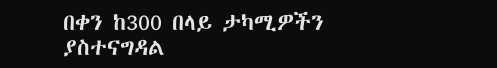በቀን ከ300 በላይ ታካሚዎችን ያስተናግዳል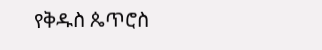የቅዱስ ጴጥሮስ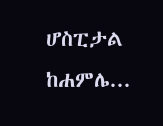ሆስፒታል ከሐምሌ...